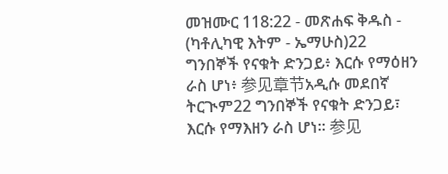መዝሙር 118:22 - መጽሐፍ ቅዱስ - (ካቶሊካዊ እትም - ኤማሁስ)22 ግንበኞች የናቁት ድንጋይ፥ እርሱ የማዕዘን ራስ ሆነ፥ 参见章节አዲሱ መደበኛ ትርጒም22 ግንበኞች የናቁት ድንጋይ፣ እርሱ የማእዘን ራስ ሆነ። 参见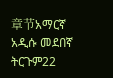章节አማርኛ አዲሱ መደበኛ ትርጉም22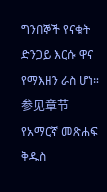ግንበኞች የናቁት ድንጋይ እርሱ ዋና የማእዘን ራስ ሆነ። 参见章节የአማርኛ መጽሐፍ ቅዱስ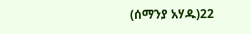(ሰማንያ አሃዱ)22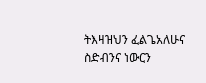ትእዛዝህን ፈልጌአለሁና ስድብንና ነውርን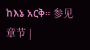ከእኔ አርቅ። 参见章节 |